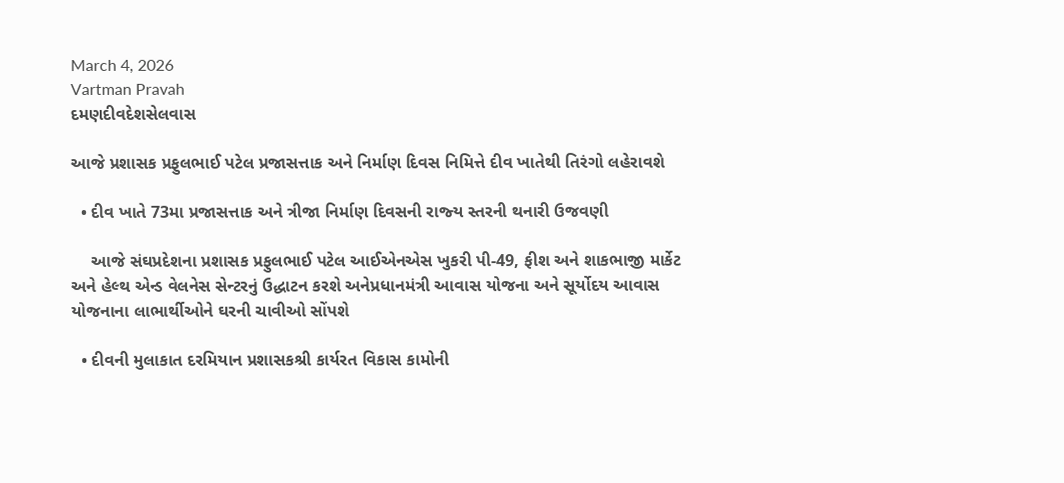March 4, 2026
Vartman Pravah
દમણદીવદેશસેલવાસ

આજે પ્રશાસક પ્રફુલભાઈ પટેલ પ્રજાસત્તાક અને નિર્માણ દિવસ નિમિત્તે દીવ ખાતેથી તિરંગો લહેરાવશે

  • દીવ ખાતે 73મા પ્રજાસત્તાક અને ત્રીજા નિર્માણ દિવસની રાજ્‍ય સ્‍તરની થનારી ઉજવણી

    આજે સંઘપ્રદેશના પ્રશાસક પ્રફુલભાઈ પટેલ આઈએનએસ ખુકરી પી-49, ફીશ અને શાકભાજી માર્કેટ અને હેલ્‍થ એન્‍ડ વેલનેસ સેન્‍ટરનું ઉદ્ધાટન કરશે અનેપ્રધાનમંત્રી આવાસ યોજના અને સૂર્યોદય આવાસ યોજનાના લાભાર્થીઓને ઘરની ચાવીઓ સોંપશે

  • દીવની મુલાકાત દરમિયાન પ્રશાસકશ્રી કાર્યરત વિકાસ કામોની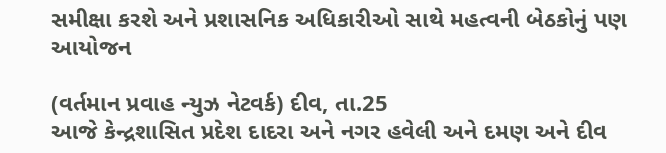સમીક્ષા કરશે અને પ્રશાસનિક અધિકારીઓ સાથે મહત્‍વની બેઠકોનું પણ આયોજન

(વર્તમાન પ્રવાહ ન્‍યુઝ નેટવર્ક) દીવ, તા.25
આજે કેન્‍દ્રશાસિત પ્રદેશ દાદરા અને નગર હવેલી અને દમણ અને દીવ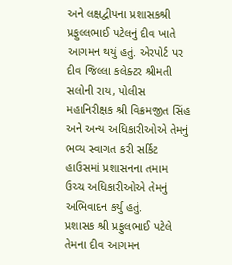અને લક્ષદ્વીપના પ્રશાસકશ્રી પ્રફુલ્લભાઈ પટેલનું દીવ ખાતે આગમન થયું હતું. એરપોર્ટ પર દીવ જિલ્લા કલેક્‍ટર શ્રીમતી સલોની રાય, પોલીસ મહાનિરીક્ષક શ્રી વિક્રમજીત સિંહ અને અન્‍ય અધિકારીઓએ તેમનું ભવ્‍ય સ્‍વાગત કરી સર્કિટ હાઉસમાં પ્રશાસનના તમામ ઉચ્‍ચ અધિકારીઓએ તેમનું અભિવાદન કર્યુ હતું.
પ્રશાસક શ્રી પ્રફુલભાઈ પટેલે તેમના દીવ આગમન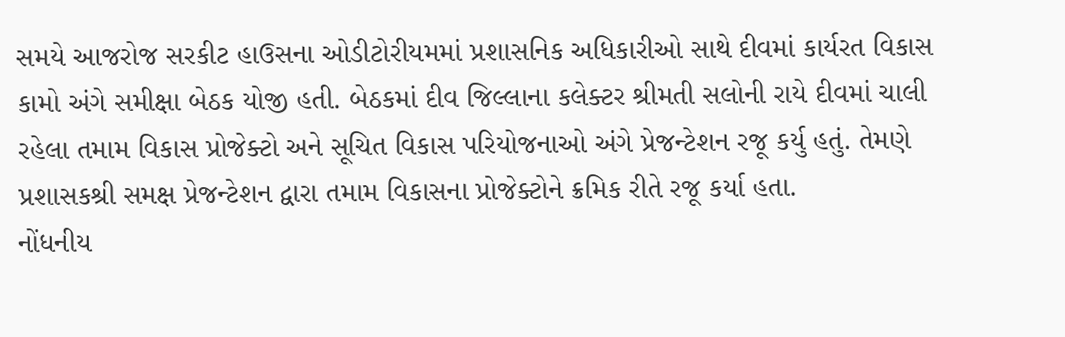સમયે આજરોજ સરકીટ હાઉસના ઓડીટોરીયમમાં પ્રશાસનિક અધિકારીઓ સાથે દીવમાં કાર્યરત વિકાસ કામો અંગે સમીક્ષા બેઠક યોજી હતી. બેઠકમાં દીવ જિલ્લાના કલેક્‍ટર શ્રીમતી સલોની રાયે દીવમાં ચાલી રહેલા તમામ વિકાસ પ્રોજેક્‍ટો અને સૂચિત વિકાસ પરિયોજનાઓ અંગે પ્રેજન્‍ટેશન રજૂ કર્યુ હતું. તેમણે પ્રશાસકશ્રી સમક્ષ પ્રેજન્‍ટેશન દ્વારા તમામ વિકાસના પ્રોજેક્‍ટોને ક્રમિક રીતે રજૂ કર્યા હતા.
નોંધનીય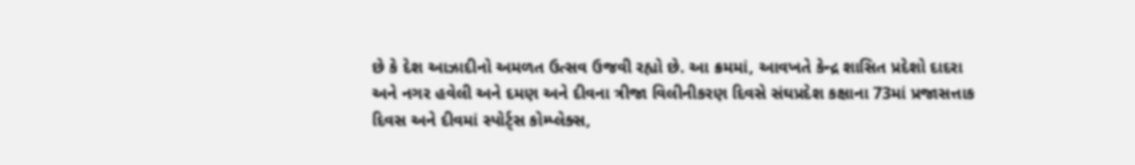છે કે દેશ આઝાદીનો અમળત ઉત્‍સવ ઉજવી રહ્યો છે. આ ક્રમમાં, આવખતે કેન્‍દ્ર શાસિત પ્રદેશો દાદરા અને નગર હવેલી અને દમણ અને દીવના ત્રીજા વિલીનીકરણ દિવસે સંઘપ્રદેશ કક્ષાના 73માં પ્રજાસત્તાક દિવસ અને દીવમાં સ્‍પોર્ટ્‍સ કોમ્‍પ્‍લેક્‍સ,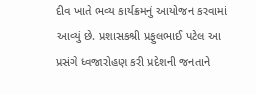દીવ ખાતે ભવ્‍ય કાર્યક્રમનું આયોજન કરવામાં આવ્‍યું છે. પ્રશાસકશ્રી પ્રફુલભાઈ પટેલ આ પ્રસંગે ધ્‍વજારોહણ કરી પ્રદેશની જનતાને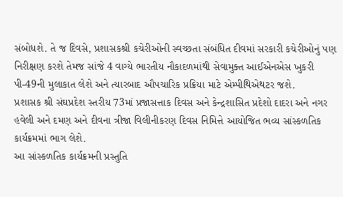સંબોધશે. તે જ દિવસે, પ્રશાસકશ્રી કચેરીઓની સ્‍વચ્‍છતા સંબંધિત દીવમાં સરકારી કચેરીઓનું પણ નિરીક્ષણ કરશે તેમજ સાંજે 4 વાગ્‍યે ભારતીય નૌકાદળમાંથી સેવામુક્‍ત આઈએનએસ ખુકરી પી-49ની મુલાકાત લેશે અને ત્‍યારબાદ ઔપચારિક પ્રક્રિયા માટે એમ્‍પીથિએથટર જશે.
પ્રશાસક શ્રી સંઘપ્રદેશ સ્‍તરીય 73માં પ્રજાસત્તાક દિવસ અને કેન્‍દ્રશાસિત પ્રદેશો દાદરા અને નગર હવેલી અને દમણ અને દીવના ત્રીજા વિલીનીકરણ દિવસ નિમિત્તે આયોજિત ભવ્‍ય સાંસ્‍કળતિક કાર્યક્રમમાં ભાગ લેશે.
આ સાંસ્‍કળતિક કાર્યક્રમની પ્રસ્‍તુતિ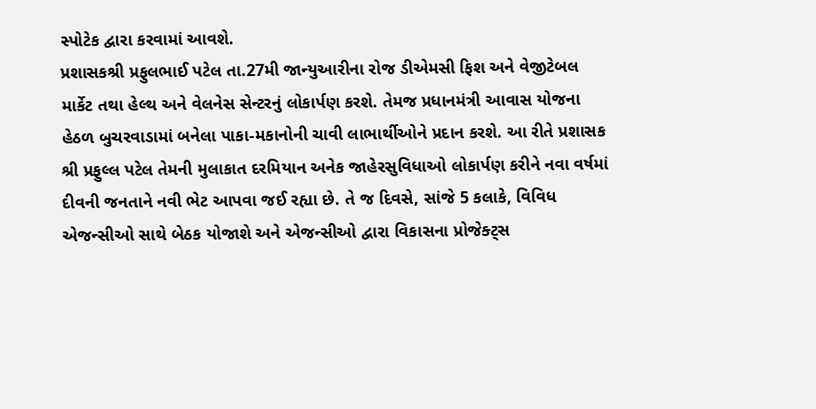સ્‍પોટેક દ્વારા કરવામાં આવશે.
પ્રશાસકશ્રી પ્રફુલભાઈ પટેલ તા.27મી જાન્‍યુઆરીના રોજ ડીએમસી ફિશ અને વેજીટેબલ માર્કેટ તથા હેલ્‍થ અને વેલનેસ સેન્‍ટરનું લોકાર્પણ કરશે. તેમજ પ્રધાનમંત્રી આવાસ યોજના હેઠળ બુચરવાડામાં બનેલા પાકા-મકાનોની ચાવી લાભાર્થીઓને પ્રદાન કરશે. આ રીતે પ્રશાસક શ્રી પ્રફુલ્લ પટેલ તેમની મુલાકાત દરમિયાન અનેક જાહેરસુવિધાઓ લોકાર્પણ કરીને નવા વર્ષમાં દીવની જનતાને નવી ભેટ આપવા જઈ રહ્યા છે. તે જ દિવસે, સાંજે 5 કલાકે, વિવિધ એજન્‍સીઓ સાથે બેઠક યોજાશે અને એજન્‍સીઓ દ્વારા વિકાસના પ્રોજેક્‍ટ્‍સ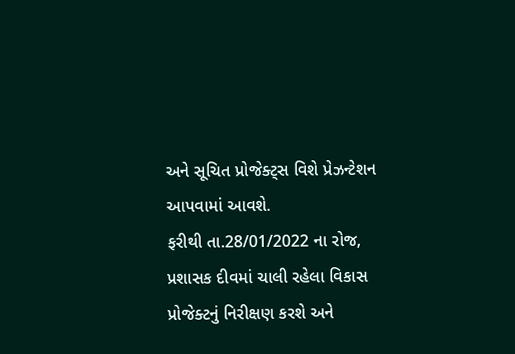અને સૂચિત પ્રોજેક્‍ટ્‍સ વિશે પ્રેઝન્‍ટેશન આપવામાં આવશે.
ફરીથી તા.28/01/2022 ના રોજ, પ્રશાસક દીવમાં ચાલી રહેલા વિકાસ પ્રોજેક્‍ટનું નિરીક્ષણ કરશે અને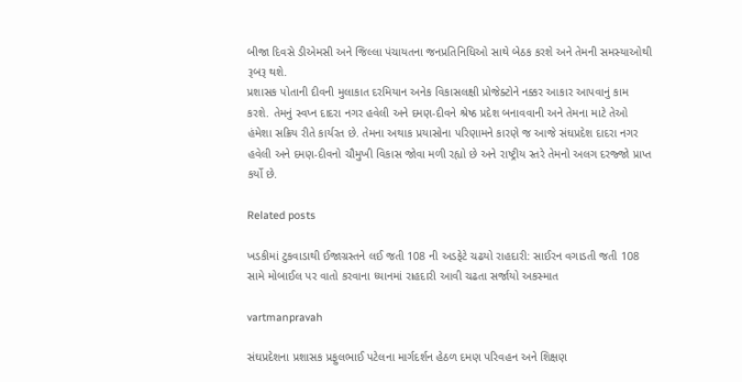બીજા દિવસે ડીએમસી અને જિલ્લા પંચાયતના જનપ્રતિનિધિઓ સાથે બેઠક કરશે અને તેમની સમસ્‍યાઓથી રૂબરૂ થશે.
પ્રશાસક પોતાની દીવની મુલાકાત દરમિયાન અનેક વિકાસલક્ષી પ્રોજેક્‍ટોને નક્કર આકાર આપવાનું કામ કરશે. તેમનું સ્‍વપ્‍ન દાદરા નગર હવેલી અને દમણ-દીવને શ્રેષ્‍ઠ પ્રદેશ બનાવવાની અને તેમના માટે તેઓ હંમેશા સક્રિય રીતે કાર્યરત છે. તેમના અથાક પ્રયાસોના પરિણામને કારણે જ આજે સંઘપ્રદેશ દાદરા નગર હવેલી અને દમણ-દીવનો ચૌમુખી વિકાસ જોવા મળી રહ્યો છે અને રાષ્‍ટ્રીય સ્‍તરે તેમનો અલગ દરજ્જો પ્રાપ્ત કર્યો છે.

Related posts

ખડકીમાં ટુકવાડાથી ઈજાગ્રસ્‍તને લઈ જતી 108 ની અડફેટે ચઢયો રાહદારી: સાઈરન વગાડતી જતી 108 સામે મોબાઈલ પર વાતો કરવાના ધ્‍યાનમાં રાહદારી આવી ચઢતા સર્જાયો અકસ્‍માત

vartmanpravah

સંઘપ્રદેશના પ્રશાસક પ્રફુલભાઈ પટેલના માર્ગદર્શન હેઠળ દમણ પરિવહન અને શિક્ષણ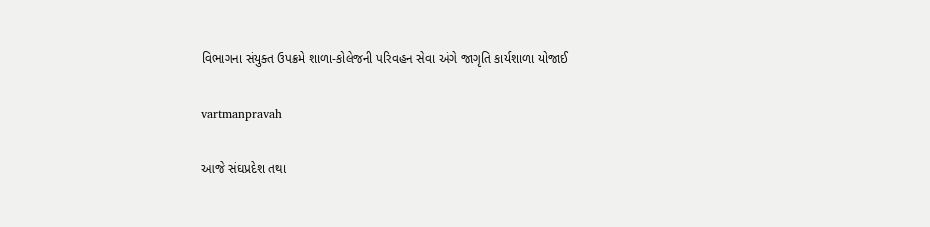વિભાગના સંયુક્‍ત ઉપક્રમે શાળા-કોલેજની પરિવહન સેવા અંગે જાગૃતિ કાર્યશાળા યોજાઈ

vartmanpravah

આજે સંઘપ્રદેશ તથા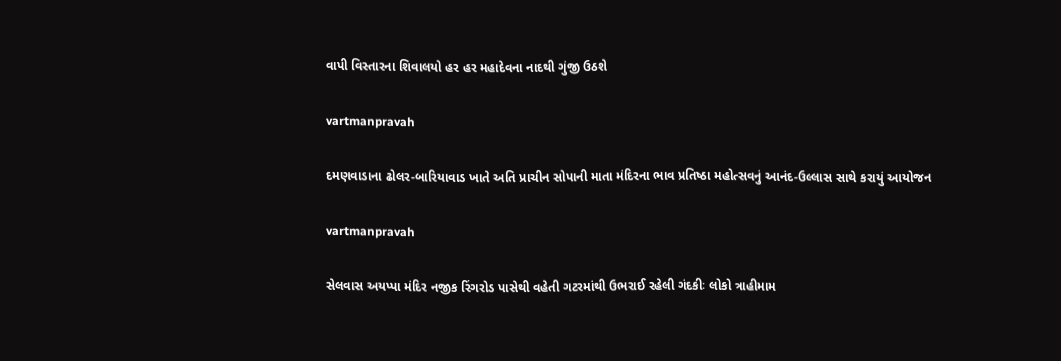વાપી વિસ્‍તારના શિવાલયો હર હર મહાદેવના નાદથી ગુંજી ઉઠશે

vartmanpravah

દમણવાડાના ઢોલર-બારિયાવાડ ખાતે અતિ પ્રાચીન સોપાની માતા મંદિરના ભાવ પ્રતિષ્‍ઠા મહોત્‍સવનું આનંદ-ઉલ્લાસ સાથે કરાયું આયોજન

vartmanpravah

સેલવાસ અયપ્‍પા મંદિર નજીક રિંગરોડ પાસેથી વહેતી ગટરમાંથી ઉભરાઈ રહેલી ગંદકીઃ લોકો ત્રાહીમામ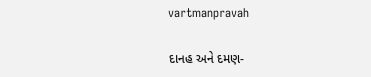vartmanpravah

દાનહ અને દમણ-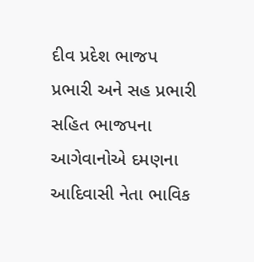દીવ પ્રદેશ ભાજપ પ્રભારી અને સહ પ્રભારી સહિત ભાજપના આગેવાનોએ દમણના આદિવાસી નેતા ભાવિક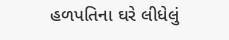હળપતિના ઘરે લીધેલું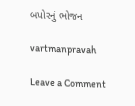બપોરનું ભોજન

vartmanpravah

Leave a Comment